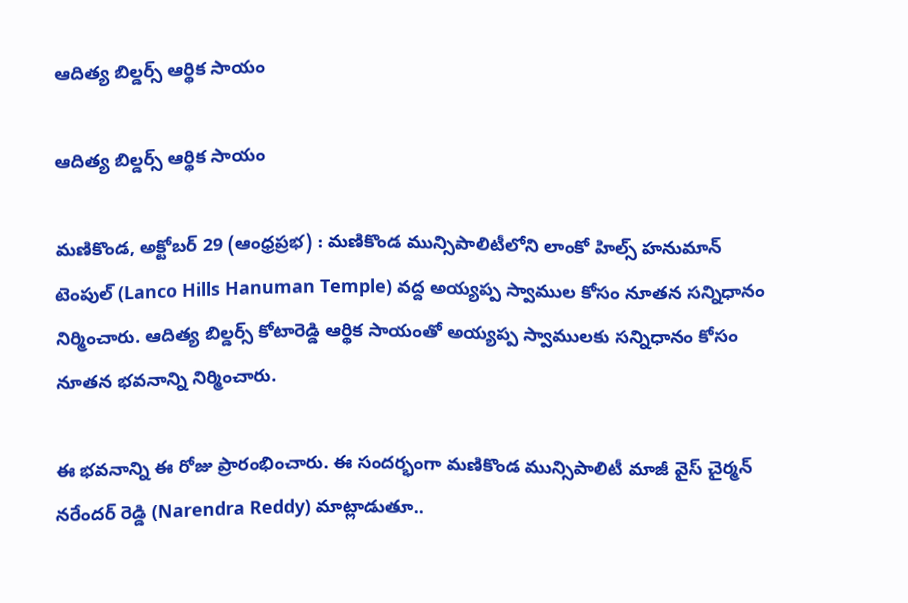ఆదిత్య బిల్డ‌ర్స్ ఆర్థిక సాయం

ఆదిత్య బిల్డ‌ర్స్ ఆర్థిక సాయం

మణికొండ, అక్టోబర్ 29 (ఆంధ్ర‌ప్ర‌భ) : మణికొండ మున్సిపాలిటీలోని లాంకో హిల్స్ హనుమాన్ టెంపుల్ (Lanco Hills Hanuman Temple) వద్ద అయ్యప్ప స్వాముల కోసం నూతన సన్నిధానం నిర్మించారు. ఆదిత్య బిల్డర్స్ కోటారెడ్డి ఆర్థిక సాయంతో అయ్యప్ప స్వాములకు సన్నిధానం కోసం నూతన భవనాన్ని నిర్మించారు.

ఈ భ‌వ‌నాన్ని ఈ రోజు ప్రారంభించారు. ఈ సంద‌ర్భంగా మణికొండ మున్సిపాలిటీ మాజీ వైస్ చైర్మన్ నరేందర్ రెడ్డి (Narendra Reddy) మాట్లాడుతూ..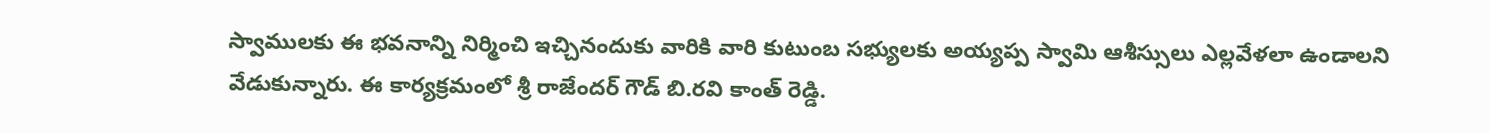స్వాములకు ఈ భవనాన్ని నిర్మించి ఇచ్చినందుకు వారికి వారి కుటుంబ సభ్యులకు అయ్యప్ప స్వామి ఆశీస్సులు ఎల్లవేళలా ఉండాలని వేడుకున్నారు. ఈ కార్యక్రమంలో శ్రీ రాజేందర్ గౌడ్ బి.రవి కాంత్ రెడ్డి.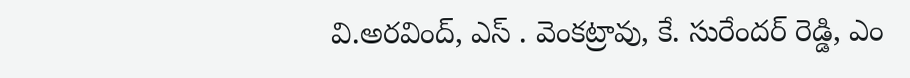వి.అరవింద్, ఎస్ . వెంకట్రావు, కే. సురేందర్ రెడ్డి, ఎం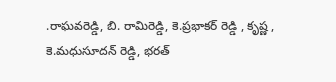.రాఘవరెడ్డి, బి. రామిరెడ్డి, కె.ప్ర‌భాకర్ రెడ్డి , కృష్ణ , కె.మధుసూదన్ రెడ్డి, భరత్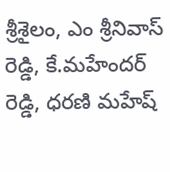శ్రీశైలం, ఎం శ్రీనివాస్ రెడ్డి, కే.మహేందర్ రెడ్డి, ధరణి మహేష్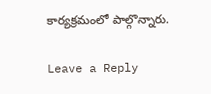కార్యక్రమంలో పాల్గొన్నారు.

Leave a Reply